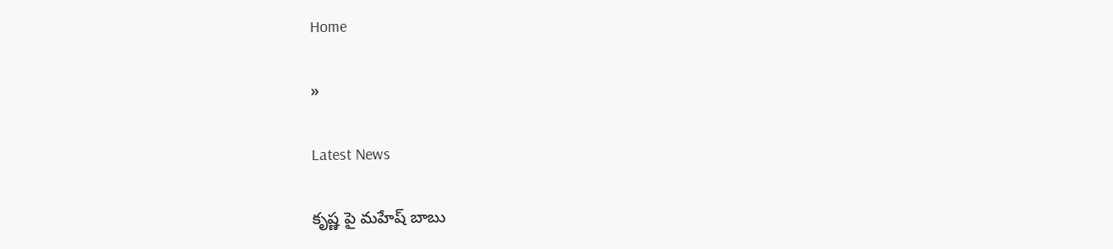Home

»

Latest News

కృష్ణ పై మహేష్ బాబు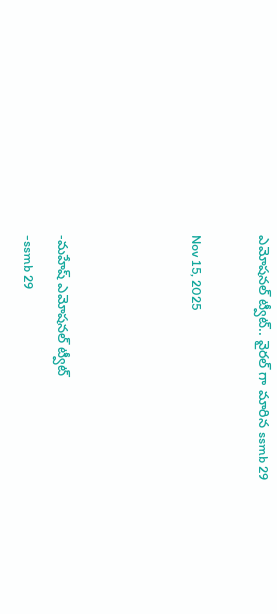ఎమోషనల్ ట్వీట్.. వైరల్ గా మారిన ssmb 29

Nov 15, 2025



-మహేష్ ఎమోషనల్ ట్వీట్
-ssmb 29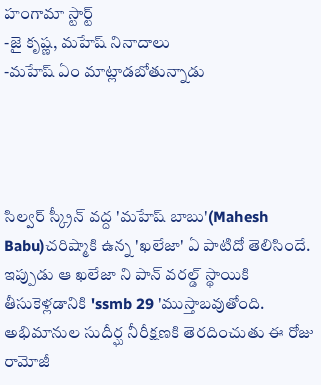హంగామా స్టార్ట్
-జై కృష్ణ, మహేష్ నినాదాలు
-మహేష్ ఏం మాట్లాడబోతున్నాడు




సిల్వర్ స్క్రీన్ వద్ద 'మహేష్ బాబు'(Mahesh Babu)చరిష్మాకి ఉన్న 'ఖలేజా' ఏ పాటిదో తెలిసిందే. ఇప్పుడు ఆ ఖలేజా ని పాన్ వరల్డ్ స్థాయికి తీసుకెళ్లడానికి 'ssmb 29 'ముస్తాబవుతోంది. అభిమానుల సుదీర్ఘ నీరీక్షణకి తెరదించుతు ఈ రోజు రామోజీ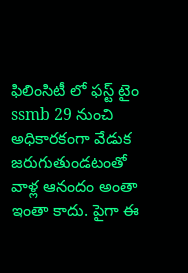ఫిలింసిటీ లో ఫస్ట్ టైం ssmb 29 నుంచి అధికారకంగా వేడుక జరుగుతుండటంతో వాళ్ల ఆనందం అంతా ఇంతా కాదు. పైగా ఈ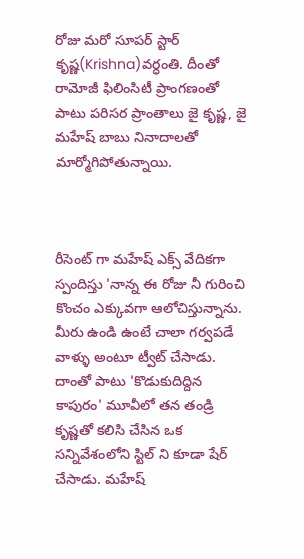రోజు మరో సూపర్ స్టార్ కృష్ణ(Krishna)వర్ధంతి. దీంతో రామోజీ ఫిలింసిటీ ప్రాంగణంతో పాటు పరిసర ప్రాంతాలు జై కృష్ణ, జై మహేష్ బాబు నినాదాలతో మార్మోగిపోతున్నాయి.



రీసెంట్ గా మహేష్ ఎక్స్ వేదికగా స్పందిస్తు 'నాన్న ఈ రోజు నీ గురించి కొంచం ఎక్కువగా ఆలోచిస్తున్నాను. మీరు ఉండి ఉంటే చాలా గర్వపడే వాళ్ళు అంటూ ట్వీట్ చేసాడు. దాంతో పాటు 'కొడుకుదిద్దిన కాపురం' మూవీలో తన తండ్రి కృష్ణతో కలిసి చేసిన ఒక సన్నివేశంలోని స్టిల్ ని కూడా షేర్ చేసాడు. మహేష్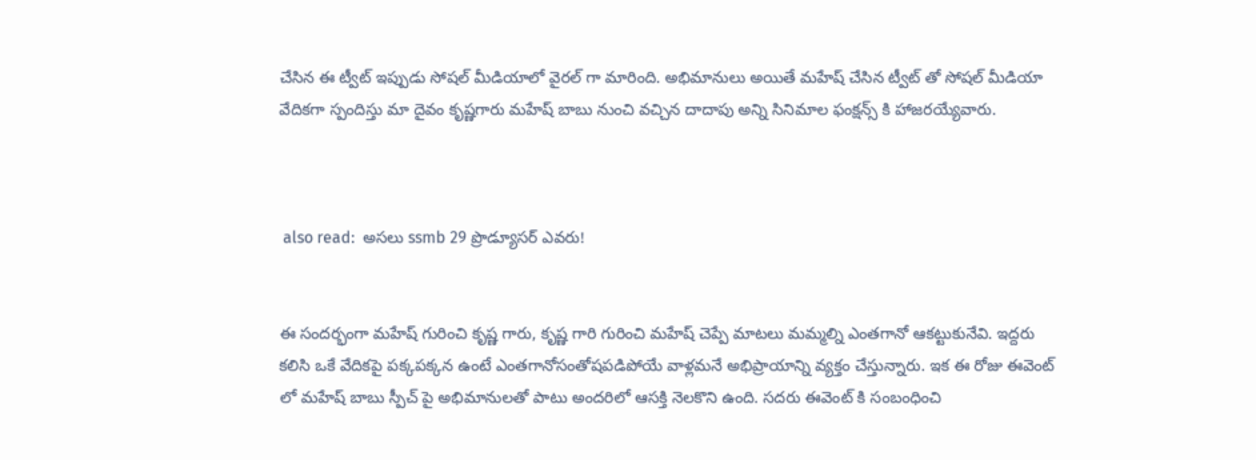చేసిన ఈ ట్వీట్ ఇప్పుడు సోషల్ మీడియాలో వైరల్ గా మారింది. అభిమానులు అయితే మహేష్ చేసిన ట్వీట్ తో సోషల్ మీడియా వేదికగా స్పందిస్తు మా దైవం కృష్ణగారు మహేష్ బాబు నుంచి వచ్చిన దాదాపు అన్ని సినిమాల ఫంక్షన్స్ కి హాజరయ్యేవారు.



 also read:  అసలు ssmb 29 ప్రొడ్యూసర్ ఎవరు!


ఈ సందర్భంగా మహేష్ గురించి కృష్ణ గారు, కృష్ణ గారి గురించి మహేష్ చెప్పే మాటలు మమ్మల్ని ఎంతగానో ఆకట్టుకునేవి. ఇద్దరు కలిసి ఒకే వేదికపై పక్కపక్కన ఉంటే ఎంతగానోసంతోషపడిపోయే వాళ్లమనే అభిప్రాయాన్ని వ్యక్తం చేస్తున్నారు. ఇక ఈ రోజు ఈవెంట్ లో మహేష్ బాబు స్పీచ్ పై అభిమానులతో పాటు అందరిలో ఆసక్తి నెలకొని ఉంది. సదరు ఈవెంట్ కి సంబంధించి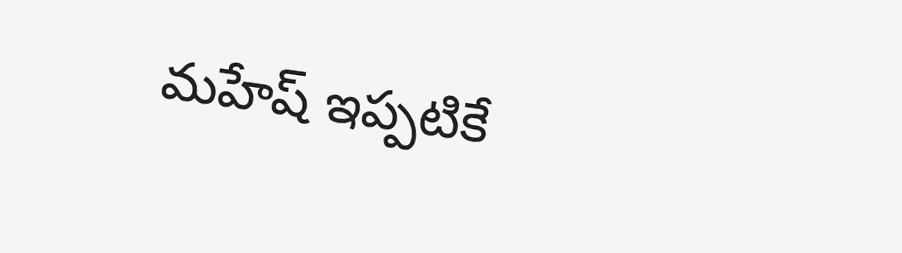మహేష్ ఇప్పటికే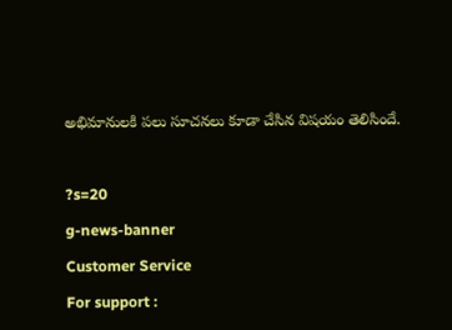అభిమానులకి పలు సూచనలు కూడా చేసిన విషయం తెలిసిందే.



?s=20

g-news-banner

Customer Service

For support :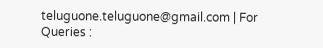teluguone.teluguone@gmail.com | For Queries :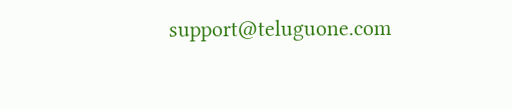support@teluguone.com